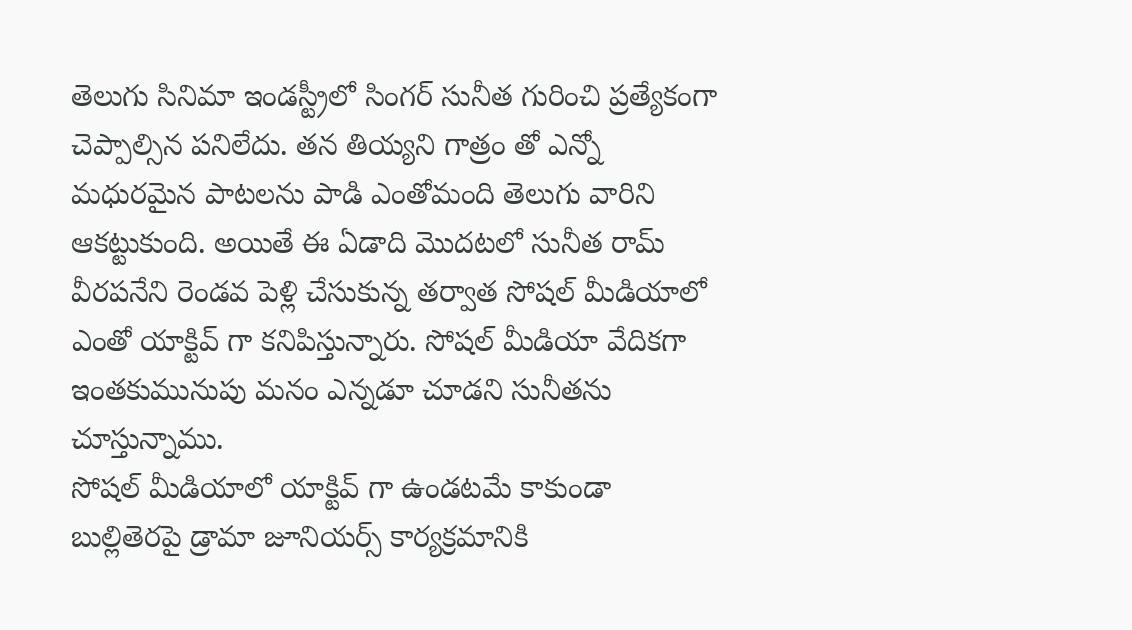తెలుగు సినిమా ఇండస్ట్రీలో సింగర్ సునీత గురించి ప్రత్యేకంగా చెప్పాల్సిన పనిలేదు. తన తియ్యని గాత్రం తో ఎన్నో మధురమైన పాటలను పాడి ఎంతోమంది తెలుగు వారిని ఆకట్టుకుంది. అయితే ఈ ఏడాది మొదటలో సునీత రామ్ వీరపనేని రెండవ పెళ్లి చేసుకున్న తర్వాత సోషల్ మీడియాలో ఎంతో యాక్టివ్ గా కనిపిస్తున్నారు. సోషల్ మీడియా వేదికగా ఇంతకుమునుపు మనం ఎన్నడూ చూడని సునీతను చూస్తున్నాము.
సోషల్ మీడియాలో యాక్టివ్ గా ఉండటమే కాకుండా బుల్లితెరపై డ్రామా జూనియర్స్ కార్యక్రమానికి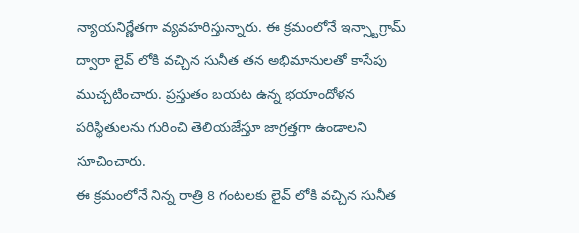న్యాయనిర్ణేతగా వ్యవహరిస్తున్నారు. ఈ క్రమంలోనే ఇన్స్టాగ్రామ్ ద్వారా లైవ్ లోకి వచ్చిన సునీత తన అభిమానులతో కాసేపు ముచ్చటించారు. ప్రస్తుతం బయట ఉన్న భయాందోళన పరిస్థితులను గురించి తెలియజేస్తూ జాగ్రత్తగా ఉండాలని సూచించారు.
ఈ క్రమంలోనే నిన్న రాత్రి 8 గంటలకు లైవ్ లోకి వచ్చిన సునీత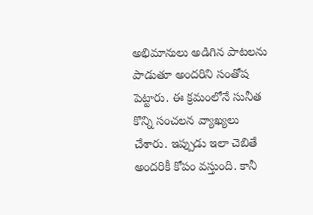అభిమానులు అడిగిన పాటలను పాడుతూ అందరిని సంతోష పెట్టారు. ఈ క్రమంలోనే సునీత కొన్ని సంచలన వ్యాఖ్యలు చేశారు. ఇప్పుడు ఇలా చెబితే అందరికీ కోపం వస్తుంది. కానీ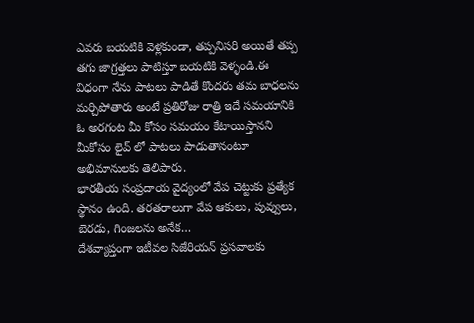ఎవరు బయటికి వెళ్లకుండా, తప్పనిసరి అయితే తప్ప తగు జాగ్రత్తలు పాటిస్తూ బయటికి వెళ్ళండి.ఈ విధంగా నేను పాటలు పాడితే కొందరు తమ బాధలను మర్చిపోతారు అంటే ప్రతిరోజు రాత్రి ఇదే సమయానికి ఓ అరగంట మీ కోసం సమయం కేటాయిస్తానని మీకోసం లైవ్ లో పాటలు పాడుతానంటూ అభిమానులకు తెలిపారు.
భారతీయ సంప్రదాయ వైద్యంలో వేప చెట్టుకు ప్రత్యేక స్థానం ఉంది. తరతరాలుగా వేప ఆకులు, పువ్వులు, బెరడు, గింజలను అనేక…
దేశవ్యాప్తంగా ఇటీవల సిజేరియన్ ప్రసవాలకు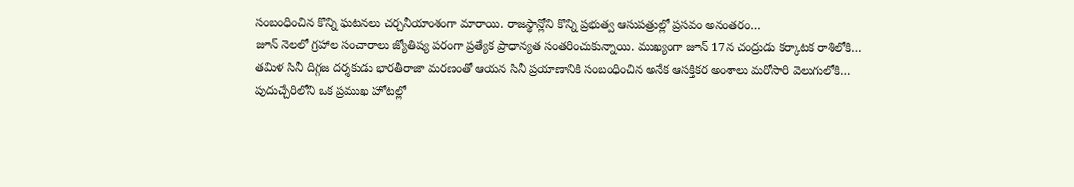సంబంధించిన కొన్ని ఘటనలు చర్చనీయాంశంగా మారాయి. రాజస్థాన్లోని కొన్ని ప్రభుత్వ ఆసుపత్రుల్లో ప్రసవం అనంతరం…
జూన్ నెలలో గ్రహాల సంచారాలు జ్యోతిష్య పరంగా ప్రత్యేక ప్రాధాన్యత సంతరించుకున్నాయి. ముఖ్యంగా జూన్ 17న చంద్రుడు కర్కాటక రాశిలోకి…
తమిళ సినీ దిగ్గజ దర్శకుడు భారతీరాజా మరణంతో ఆయన సినీ ప్రయాణానికి సంబంధించిన అనేక ఆసక్తికర అంశాలు మరోసారి వెలుగులోకి…
పుదుచ్చేరిలోని ఒక ప్రముఖ హోటల్లో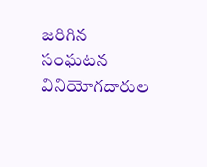జరిగిన సంఘటన వినియోగదారుల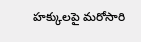హక్కులపై మరోసారి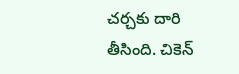చర్చకు దారి తీసింది. చికెన్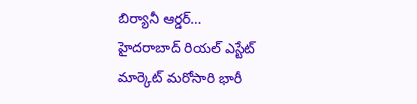బిర్యానీ ఆర్డర్…
హైదరాబాద్ రియల్ ఎస్టేట్ మార్కెట్ మరోసారి భారీ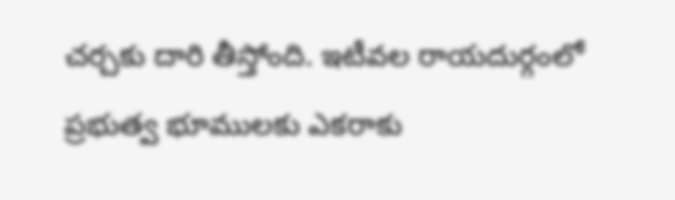చర్చకు దారి తీస్తోంది. ఇటీవల రాయదుర్గంలో ప్రభుత్వ భూములకు ఎకరాకు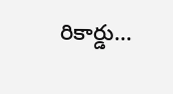రికార్డు…